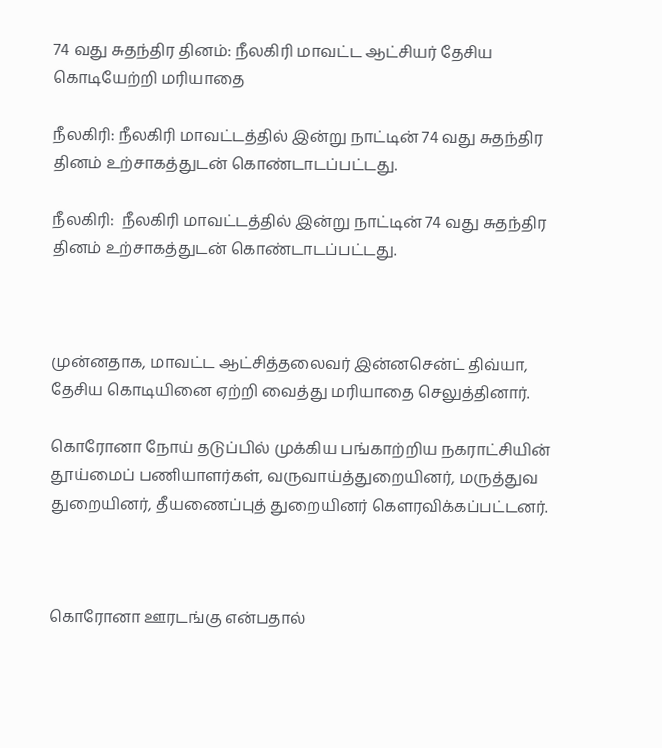74 வது சுதந்திர தினம்: நீலகிரி மாவட்ட ஆட்சியர் தேசிய கொடியேற்றி மரியாதை

நீலகிரி: நீலகிரி மாவட்டத்தில் இன்று நாட்டின் 74 வது சுதந்திர தினம் உற்சாகத்துடன் கொண்டாடப்பட்டது.

நீலகிரி:  நீலகிரி மாவட்டத்தில் இன்று நாட்டின் 74 வது சுதந்திர தினம் உற்சாகத்துடன் கொண்டாடப்பட்டது.



முன்னதாக, மாவட்ட ஆட்சித்தலைவர் இன்னசென்ட் திவ்யா, தேசிய கொடியினை ஏற்றி வைத்து மரியாதை செலுத்தினார்.

கொரோனா நோய் தடுப்பில் முக்கிய பங்காற்றிய நகராட்சியின் தூய்மைப் பணியாளர்கள், வருவாய்த்துறையினர், மருத்துவ துறையினர், தீயணைப்புத் துறையினர் கௌரவிக்கப்பட்டனர்.



கொரோனா ஊரடங்கு என்பதால்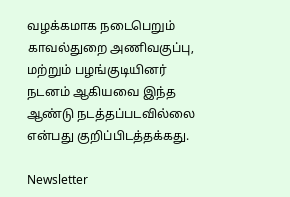வழக்கமாக நடைபெறும் காவல்துறை அணிவகுப்பு, மற்றும் பழங்குடியினர் நடனம் ஆகியவை இந்த ஆண்டு நடத்தப்படவில்லை என்பது குறிப்பிடத்தக்கது.

Newsletter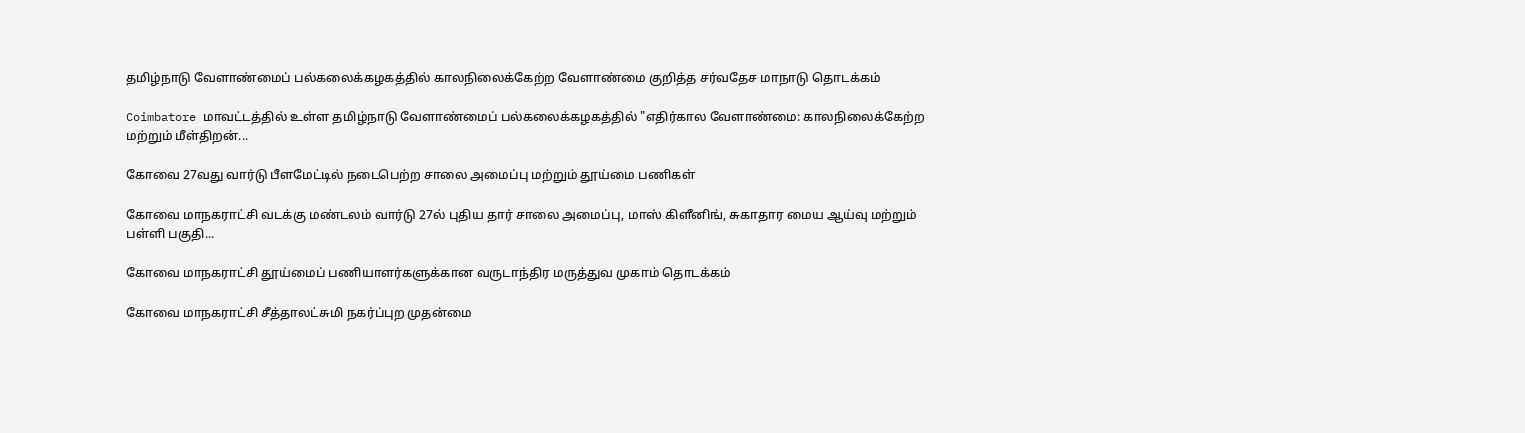தமிழ்நாடு வேளாண்மைப் பல்கலைக்கழகத்தில் காலநிலைக்கேற்ற வேளாண்மை குறித்த சர்வதேச மாநாடு தொடக்கம்

Coimbatore மாவட்டத்தில் உள்ள தமிழ்நாடு வேளாண்மைப் பல்கலைக்கழகத்தில் "எதிர்கால வேளாண்மை: காலநிலைக்கேற்ற மற்றும் மீள்திறன்...

கோவை 27வது வார்டு பீளமேட்டில் நடைபெற்ற சாலை அமைப்பு மற்றும் தூய்மை பணிகள்

கோவை மாநகராட்சி வடக்கு மண்டலம் வார்டு 27ல் புதிய தார் சாலை அமைப்பு, மாஸ் கிளீனிங், சுகாதார மைய ஆய்வு மற்றும் பள்ளி பகுதி...

கோவை மாநகராட்சி தூய்மைப் பணியாளர்களுக்கான வருடாந்திர மருத்துவ முகாம் தொடக்கம்

கோவை மாநகராட்சி சீத்தாலட்சுமி நகர்ப்புற முதன்மை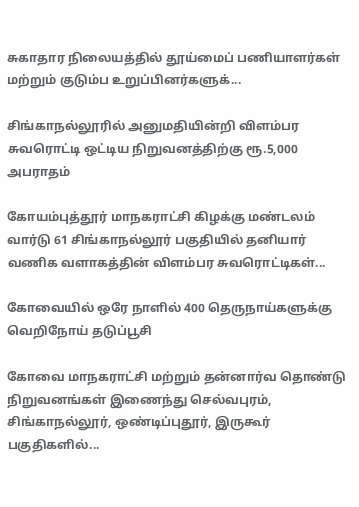சுகாதார நிலையத்தில் தூய்மைப் பணியாளர்கள் மற்றும் குடும்ப உறுப்பினர்களுக்...

சிங்காநல்லூரில் அனுமதியின்றி விளம்பர சுவரொட்டி ஒட்டிய நிறுவனத்திற்கு ரூ.5,000 அபராதம்

கோயம்புத்தூர் மாநகராட்சி கிழக்கு மண்டலம் வார்டு 61 சிங்காநல்லூர் பகுதியில் தனியார் வணிக வளாகத்தின் விளம்பர சுவரொட்டிகள்...

கோவையில் ஒரே நாளில் 400 தெருநாய்களுக்கு வெறிநோய் தடுப்பூசி

கோவை மாநகராட்சி மற்றும் தன்னார்வ தொண்டு நிறுவனங்கள் இணைந்து செல்வபுரம், சிங்காநல்லூர், ஒண்டிப்புதூர், இருகூர் பகுதிகளில்...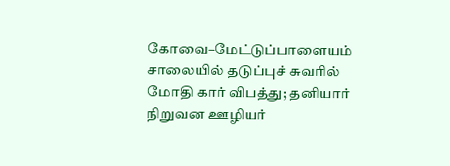கோவை–மேட்டுப்பாளையம் சாலையில் தடுப்புச் சுவரில் மோதி கார் விபத்து; தனியார் நிறுவன ஊழியர்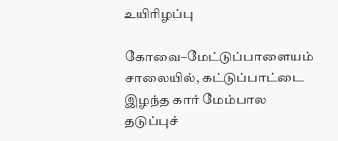உயிரிழப்பு

கோவை–மேட்டுப்பாளையம் சாலையில், கட்டுப்பாட்டை இழந்த கார் மேம்பால தடுப்புச்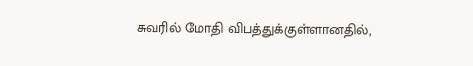சுவரில் மோதி விபத்துக்குள்ளானதில்,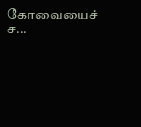கோவையைச் ச...